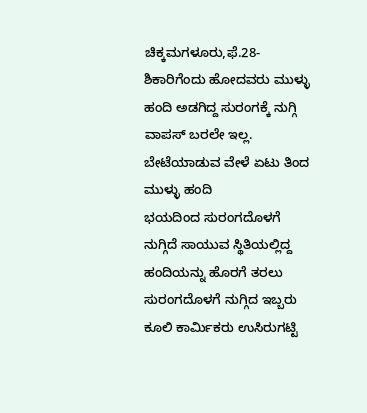ಚಿಕ್ಕಮಗಳೂರು,ಫೆ.28-
ಶಿಕಾರಿಗೆಂದು ಹೋದವರು ಮುಳ್ಳು ಹಂದಿ ಅಡಗಿದ್ದ ಸುರಂಗಕ್ಕೆ ನುಗ್ಗಿ ವಾಪಸ್ ಬರಲೇ ಇಲ್ಲ. ಬೇಟೆಯಾಡುವ ವೇಳೆ ಏಟು ತಿಂದ ಮುಳ್ಳು ಹಂದಿ
ಭಯದಿಂದ ಸುರಂಗದೊಳಗೆ ನುಗ್ಗಿದೆ ಸಾಯುವ ಸ್ಥಿತಿಯಲ್ಲಿದ್ದ ಹಂದಿಯನ್ನು ಹೊರಗೆ ತರಲು ಸುರಂಗದೊಳಗೆ ನುಗ್ಗಿದ ಇಬ್ಬರು ಕೂಲಿ ಕಾರ್ಮಿಕರು ಉಸಿರುಗಟ್ಟಿ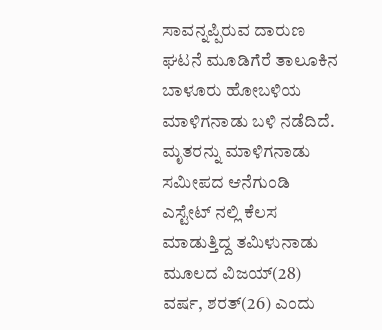ಸಾವನ್ನಪ್ಪಿರುವ ದಾರುಣ ಘಟನೆ ಮೂಡಿಗೆರೆ ತಾಲೂಕಿನ ಬಾಳೂರು ಹೋಬಳಿಯ ಮಾಳಿಗನಾಡು ಬಳಿ ನಡೆದಿದೆ.
ಮೃತರನ್ನು ಮಾಳಿಗನಾಡು ಸಮೀಪದ ಆನೆಗುಂಡಿ ಎಸ್ಟೇಟ್ ನಲ್ಲಿ ಕೆಲಸ ಮಾಡುತ್ತಿದ್ದ ತಮಿಳುನಾಡು ಮೂಲದ ವಿಜಯ್(28) ವರ್ಷ, ಶರತ್(26) ಎಂದು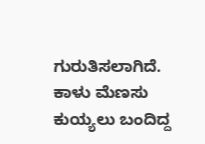ಗುರುತಿಸಲಾಗಿದೆ.
ಕಾಳು ಮೆಣಸು ಕುಯ್ಯಲು ಬಂದಿದ್ದ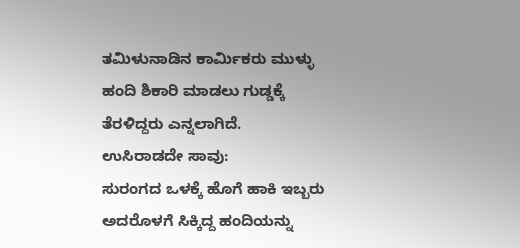ತಮಿಳುನಾಡಿನ ಕಾರ್ಮಿಕರು ಮುಳ್ಳು ಹಂದಿ ಶಿಕಾರಿ ಮಾಡಲು ಗುಡ್ಡಕ್ಕೆ ತೆರಳಿದ್ದರು ಎನ್ನಲಾಗಿದೆ.
ಉಸಿರಾಡದೇ ಸಾವು:
ಸುರಂಗದ ಒಳಕ್ಕೆ ಹೊಗೆ ಹಾಕಿ ಇಬ್ಬರು ಅದರೊಳಗೆ ಸಿಕ್ಕಿದ್ದ ಹಂದಿಯನ್ನು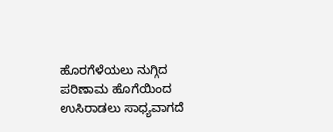ಹೊರಗೆಳೆಯಲು ನುಗ್ಗಿದ ಪರಿಣಾಮ ಹೊಗೆಯಿಂದ ಉಸಿರಾಡಲು ಸಾಧ್ಯವಾಗದೆ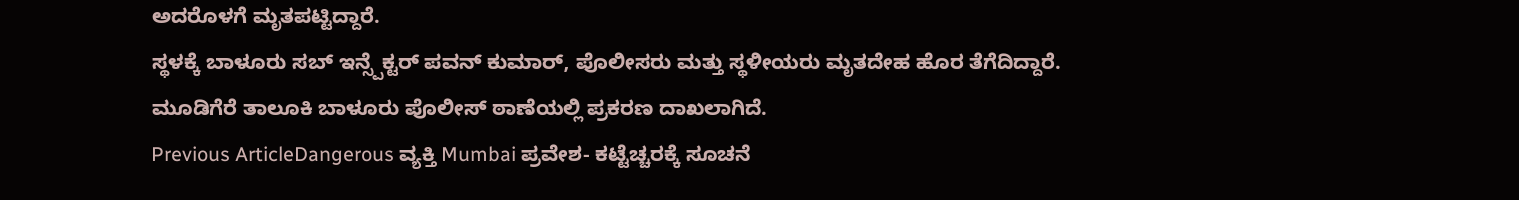ಅದರೊಳಗೆ ಮೃತಪಟ್ಟಿದ್ದಾರೆ.
ಸ್ಥಳಕ್ಕೆ ಬಾಳೂರು ಸಬ್ ಇನ್ಸ್ಪೆಕ್ಟರ್ ಪವನ್ ಕುಮಾರ್, ಪೊಲೀಸರು ಮತ್ತು ಸ್ಥಳೀಯರು ಮೃತದೇಹ ಹೊರ ತೆಗೆದಿದ್ದಾರೆ.
ಮೂಡಿಗೆರೆ ತಾಲೂಕಿ ಬಾಳೂರು ಪೊಲೀಸ್ ಠಾಣೆಯಲ್ಲಿ ಪ್ರಕರಣ ದಾಖಲಾಗಿದೆ.
Previous ArticleDangerous ವ್ಯಕ್ತಿ Mumbai ಪ್ರವೇಶ- ಕಟ್ಟೆಚ್ಚರಕ್ಕೆ ಸೂಚನೆ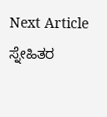Next Article ಸ್ನೇಹಿತರ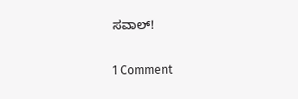ಸವಾಲ್!

1 Comment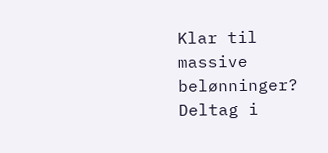Klar til massive belønninger? Deltag i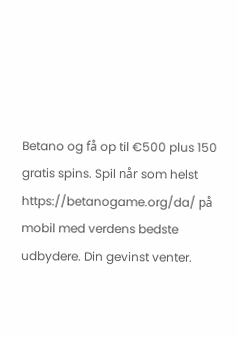Betano og få op til €500 plus 150 gratis spins. Spil når som helst https://betanogame.org/da/ på mobil med verdens bedste udbydere. Din gevinst venter.